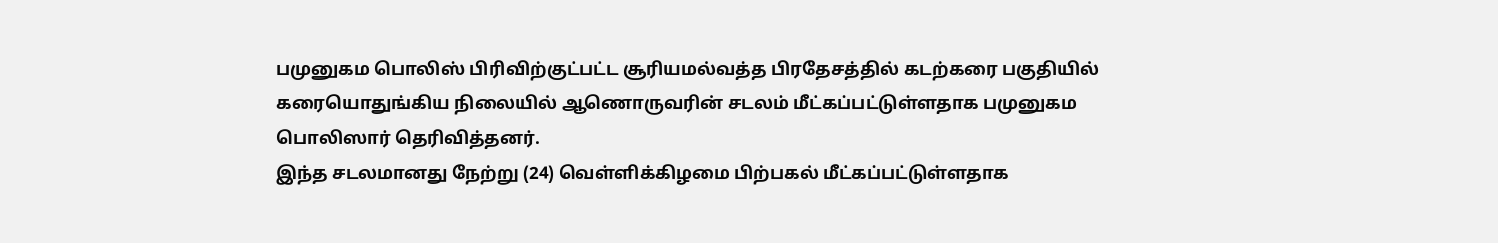பமுனுகம பொலிஸ் பிரிவிற்குட்பட்ட சூரியமல்வத்த பிரதேசத்தில் கடற்கரை பகுதியில் கரையொதுங்கிய நிலையில் ஆணொருவரின் சடலம் மீட்கப்பட்டுள்ளதாக பமுனுகம பொலிஸார் தெரிவித்தனர்.
இந்த சடலமானது நேற்று (24) வெள்ளிக்கிழமை பிற்பகல் மீட்கப்பட்டுள்ளதாக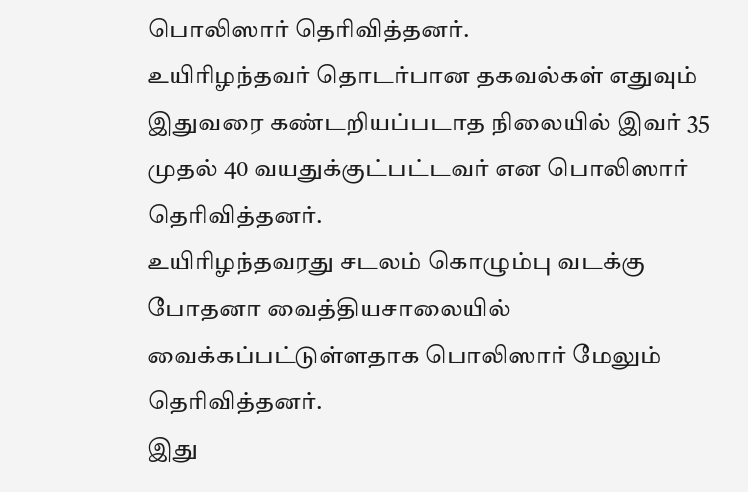பொலிஸார் தெரிவித்தனர்.
உயிரிழந்தவர் தொடர்பான தகவல்கள் எதுவும் இதுவரை கண்டறியப்படாத நிலையில் இவர் 35 முதல் 40 வயதுக்குட்பட்டவர் என பொலிஸார் தெரிவித்தனர்.
உயிரிழந்தவரது சடலம் கொழும்பு வடக்கு போதனா வைத்தியசாலையில் வைக்கப்பட்டுள்ளதாக பொலிஸார் மேலும் தெரிவித்தனர்.
இது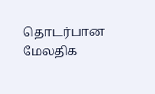தொடர்பான மேலதிக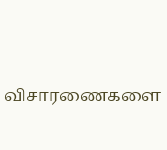விசாரணைகளை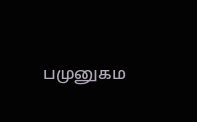பமுனுகம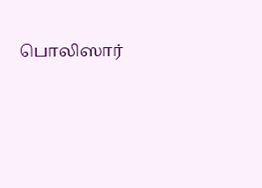பொலிஸார்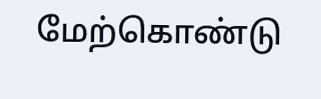மேற்கொண்டு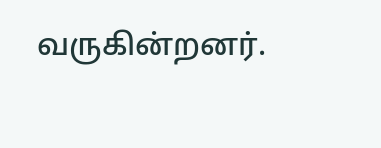வருகின்றனர்.